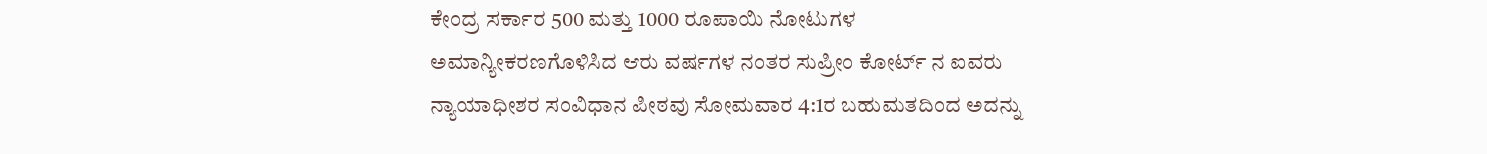ಕೇಂದ್ರ ಸರ್ಕಾರ 500 ಮತ್ತು 1000 ರೂಪಾಯಿ ನೋಟುಗಳ ಅಮಾನ್ಯೀಕರಣಗೊಳಿಸಿದ ಆರು ವರ್ಷಗಳ ನಂತರ ಸುಪ್ರೀಂ ಕೋರ್ಟ್ ನ ಐವರು ನ್ಯಾಯಾಧೀಶರ ಸಂವಿಧಾನ ಪೀಠವು ಸೋಮವಾರ 4:1ರ ಬಹುಮತದಿಂದ ಅದನ್ನು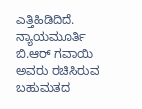ಎತ್ತಿಹಿಡಿದಿದೆ.
ನ್ಯಾಯಮೂರ್ತಿ ಬಿ.ಆರ್ ಗವಾಯಿ ಅವರು ರಚಿಸಿರುವ ಬಹುಮತದ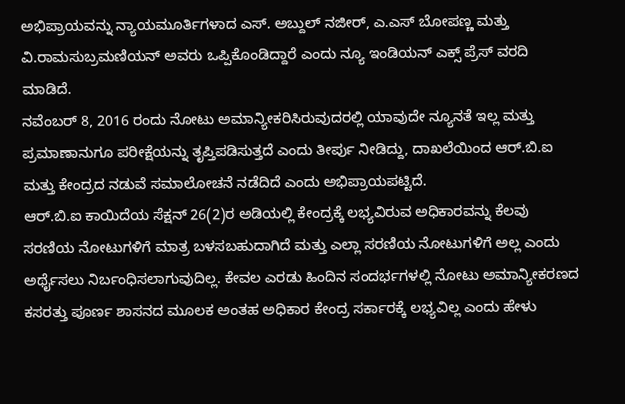ಅಭಿಪ್ರಾಯವನ್ನು ನ್ಯಾಯಮೂರ್ತಿಗಳಾದ ಎಸ್. ಅಬ್ದುಲ್ ನಜೀರ್, ಎ.ಎಸ್ ಬೋಪಣ್ಣ ಮತ್ತು ವಿ.ರಾಮಸುಬ್ರಮಣಿಯನ್ ಅವರು ಒಪ್ಪಿಕೊಂಡಿದ್ದಾರೆ ಎಂದು ನ್ಯೂ ಇಂಡಿಯನ್ ಎಕ್ಸ್ ಪ್ರೆಸ್ ವರದಿ ಮಾಡಿದೆ.
ನವೆಂಬರ್ 8, 2016 ರಂದು ನೋಟು ಅಮಾನ್ಯೀಕರಿಸಿರುವುದರಲ್ಲಿ ಯಾವುದೇ ನ್ಯೂನತೆ ಇಲ್ಲ ಮತ್ತು ಪ್ರಮಾಣಾನುಗೂ ಪರೀಕ್ಷೆಯನ್ನು ತೃಪ್ತಿಪಡಿಸುತ್ತದೆ ಎಂದು ತೀರ್ಪು ನೀಡಿದ್ದು, ದಾಖಲೆಯಿಂದ ಆರ್.ಬಿ.ಐ ಮತ್ತು ಕೇಂದ್ರದ ನಡುವೆ ಸಮಾಲೋಚನೆ ನಡೆದಿದೆ ಎಂದು ಅಭಿಪ್ರಾಯಪಟ್ಟಿದೆ.
ಆರ್.ಬಿ.ಐ ಕಾಯಿದೆಯ ಸೆಕ್ಷನ್ 26(2)ರ ಅಡಿಯಲ್ಲಿ ಕೇಂದ್ರಕ್ಕೆ ಲಭ್ಯವಿರುವ ಅಧಿಕಾರವನ್ನು ಕೆಲವು ಸರಣಿಯ ನೋಟುಗಳಿಗೆ ಮಾತ್ರ ಬಳಸಬಹುದಾಗಿದೆ ಮತ್ತು ಎಲ್ಲಾ ಸರಣಿಯ ನೋಟುಗಳಿಗೆ ಅಲ್ಲ ಎಂದು ಅರ್ಥೈಸಲು ನಿರ್ಬಂಧಿಸಲಾಗುವುದಿಲ್ಲ. ಕೇವಲ ಎರಡು ಹಿಂದಿನ ಸಂದರ್ಭಗಳಲ್ಲಿ ನೋಟು ಅಮಾನ್ಯೀಕರಣದ ಕಸರತ್ತು ಪೂರ್ಣ ಶಾಸನದ ಮೂಲಕ ಅಂತಹ ಅಧಿಕಾರ ಕೇಂದ್ರ ಸರ್ಕಾರಕ್ಕೆ ಲಭ್ಯವಿಲ್ಲ ಎಂದು ಹೇಳು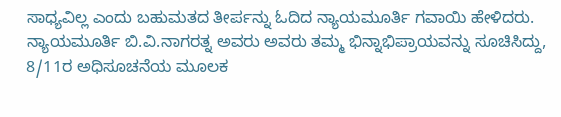ಸಾಧ್ಯವಿಲ್ಲ ಎಂದು ಬಹುಮತದ ತೀರ್ಪನ್ನು ಓದಿದ ನ್ಯಾಯಮೂರ್ತಿ ಗವಾಯಿ ಹೇಳಿದರು.
ನ್ಯಾಯಮೂರ್ತಿ ಬಿ.ವಿ.ನಾಗರತ್ನ ಅವರು ಅವರು ತಮ್ಮ ಭಿನ್ನಾಭಿಪ್ರಾಯವನ್ನು ಸೂಚಿಸಿದ್ದು, 8/11ರ ಅಧಿಸೂಚನೆಯ ಮೂಲಕ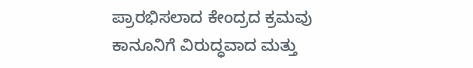ಪ್ರಾರಭಿಸಲಾದ ಕೇಂದ್ರದ ಕ್ರಮವು ಕಾನೂನಿಗೆ ವಿರುದ್ಧವಾದ ಮತ್ತು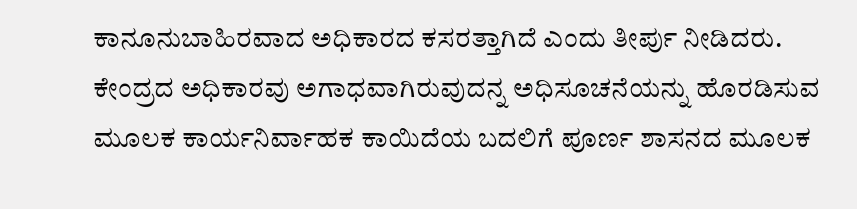ಕಾನೂನುಬಾಹಿರವಾದ ಅಧಿಕಾರದ ಕಸರತ್ತಾಗಿದೆ ಎಂದು ತೀರ್ಪು ನೀಡಿದರು. ಕೇಂದ್ರದ ಅಧಿಕಾರವು ಅಗಾಧವಾಗಿರುವುದನ್ನ ಅಧಿಸೂಚನೆಯನ್ನು ಹೊರಡಿಸುವ ಮೂಲಕ ಕಾರ್ಯನಿರ್ವಾಹಕ ಕಾಯಿದೆಯ ಬದಲಿಗೆ ಪೂರ್ಣ ಶಾಸನದ ಮೂಲಕ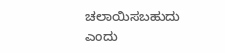ಚಲಾಯಿಸಬಹುದು ಎಂದು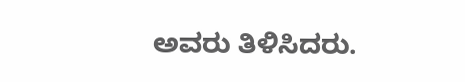ಅವರು ತಿಳಿಸಿದರು.